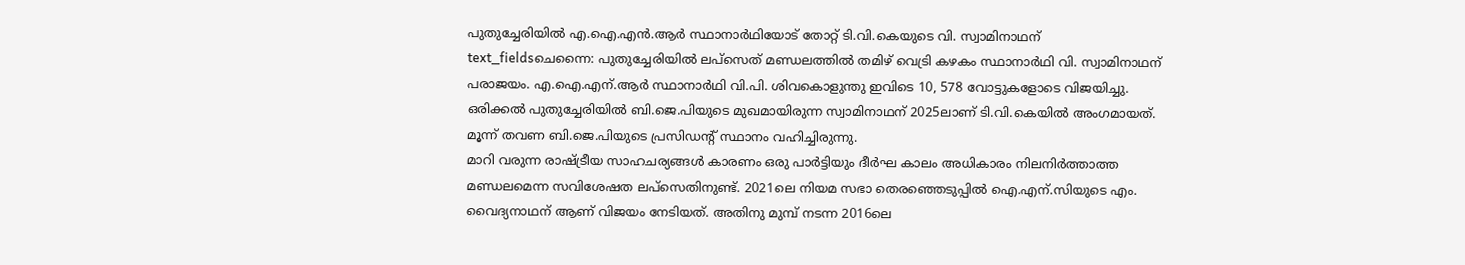പുതുച്ചേരിയിൽ എ.ഐ.എൻ.ആർ സ്ഥാനാർഥിയോട് തോറ്റ് ടി.വി.കെയുടെ വി. സ്വാമിനാഥന്
text_fieldsചെന്നൈ: പുതുച്ചേരിയിൽ ലപ്സെത് മണ്ഡലത്തിൽ തമിഴ് വെട്രി കഴകം സ്ഥാനാർഥി വി. സ്വാമിനാഥന് പരാജയം. എ.ഐ.എന്.ആർ സ്ഥാനാർഥി വി.പി. ശിവകൊളുന്തു ഇവിടെ 10, 578 വോട്ടുകളോടെ വിജയിച്ചു. ഒരിക്കൽ പുതുച്ചേരിയിൽ ബി.ജെ.പിയുടെ മുഖമായിരുന്ന സ്വാമിനാഥന് 2025ലാണ് ടി.വി.കെയിൽ അംഗമായത്. മൂന്ന് തവണ ബി.ജെ.പിയുടെ പ്രസിഡന്റ് സ്ഥാനം വഹിച്ചിരുന്നു.
മാറി വരുന്ന രാഷ്ട്രീയ സാഹചര്യങ്ങൾ കാരണം ഒരു പാർട്ടിയും ദീർഘ കാലം അധികാരം നിലനിർത്താത്ത മണ്ഡലമെന്ന സവിശേഷത ലപ്സെതിനുണ്ട്. 2021ലെ നിയമ സഭാ തെരഞ്ഞെടുപ്പിൽ ഐ.എന്.സിയുടെ എം. വൈദ്യനാഥന് ആണ് വിജയം നേടിയത്. അതിനു മുമ്പ് നടന്ന 2016ലെ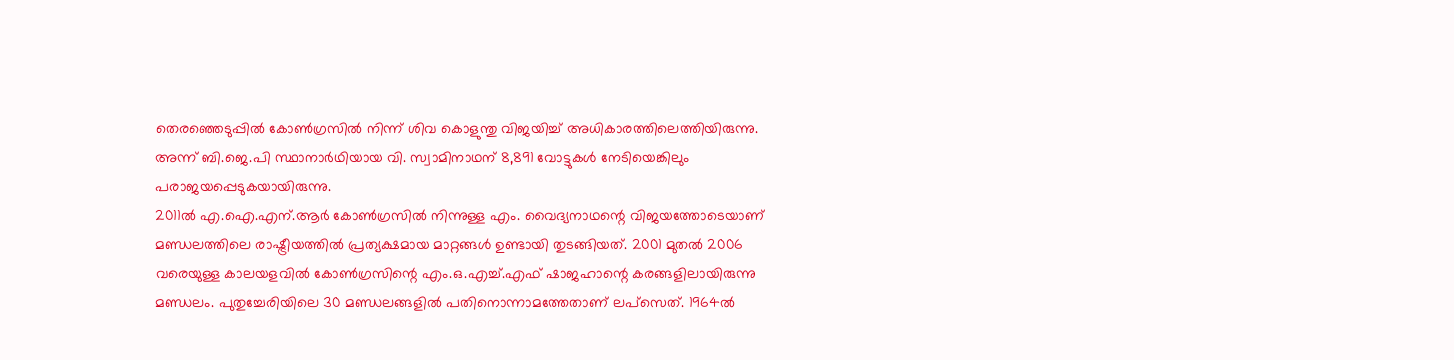തെരഞ്ഞെടുപ്പിൽ കോൺഗ്രസിൽ നിന്ന് ശിവ കൊളുന്തു വിജയിച്ച് അധികാരത്തിലെത്തിയിരുന്നു. അന്ന് ബി.ജെ.പി സ്ഥാനാർഥിയായ വി. സ്വാമിനാഥന് 8,891 വോട്ടുകൾ നേടിയെങ്കിലും പരാജയപ്പെടുകയായിരുന്നു.
2011ൽ എ.ഐ.എന്.ആർ കോൺഗ്രസിൽ നിന്നുള്ള എം. വൈദ്യനാഥന്റെ വിജയത്തോടെയാണ് മണ്ഡലത്തിലെ രാഷ്ട്രീയത്തിൽ പ്രത്യക്ഷമായ മാറ്റങ്ങൾ ഉണ്ടായി തുടങ്ങിയത്. 2001 മുതൽ 2006 വരെയുള്ള കാലയളവിൽ കോൺഗ്രസിന്റെ എം.ഒ.എച്ച്.എഫ് ഷാജഹാന്റെ കരങ്ങളിലായിരുന്നു മണ്ഡലം. പുതുച്ചേരിയിലെ 30 മണ്ഡലങ്ങളിൽ പതിനൊന്നാമത്തേതാണ് ലപ്സെത്. 1964ൽ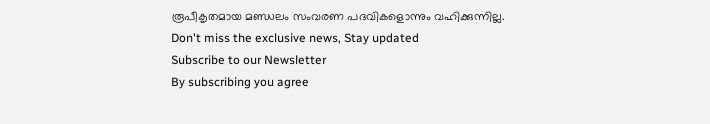രൂപീകൃതമായ മണ്ഡലം സംവരണ പദവികളൊന്നും വഹിക്കുന്നില്ല.
Don't miss the exclusive news, Stay updated
Subscribe to our Newsletter
By subscribing you agree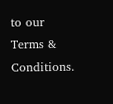to our Terms & Conditions.